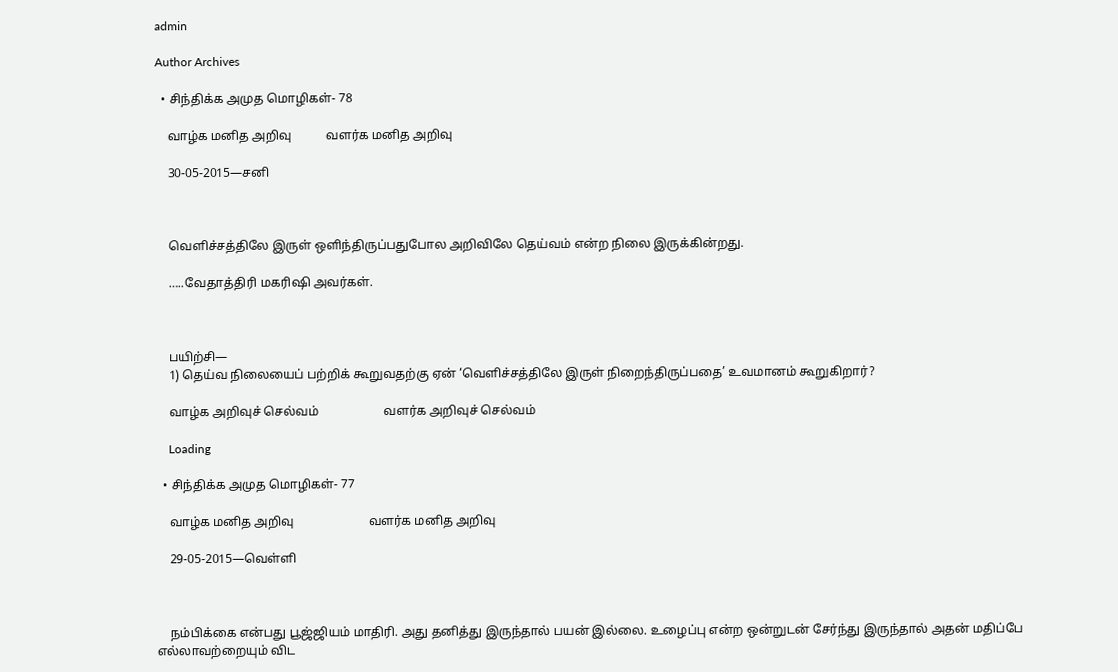admin

Author Archives

  • சிந்திக்க அமுத மொழிகள்- 78

    வாழ்க மனித அறிவு           வளர்க மனித அறிவு

    30-05-2015—சனி



    வெளிச்சத்திலே இருள் ஒளிந்திருப்பதுபோல அறிவிலே தெய்வம் என்ற நிலை இருக்கின்றது.

    …..வேதாத்திரி மகரிஷி அவர்கள்.



    பயிற்சி—
    1) தெய்வ நிலையைப் பற்றிக் கூறுவதற்கு ஏன் ‘வெளிச்சத்திலே இருள் நிறைந்திருப்பதை’ உவமானம் கூறுகிறார்?

    வாழ்க அறிவுச் செல்வம்                     வளர்க அறிவுச் செல்வம்

    Loading

  • சிந்திக்க அமுத மொழிகள்- 77

    வாழ்க மனித அறிவு                        வளர்க மனித அறிவு

    29-05-2015—வெள்ளி



    நம்பிக்கை என்பது பூஜ்ஜியம் மாதிரி. அது தனித்து இருந்தால் பயன் இல்லை. உழைப்பு என்ற ஒன்றுடன் சேர்ந்து இருந்தால் அதன் மதிப்பே எல்லாவற்றையும் விட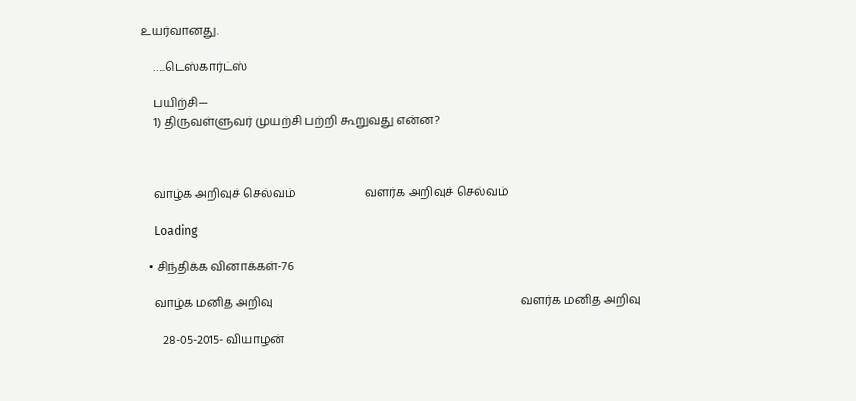உயர்வானது.

    …..டெஸ்கார்ட்ஸ்

    பயிற்சி—
    1) திருவள்ளுவர் முயற்சி பற்றி கூறுவது என்ன?



    வாழ்க அறிவுச் செல்வம்                        வளர்க அறிவுச் செல்வம்

    Loading

  • சிந்திக்க வினாக்கள்-76

    வாழ்க மனித அறிவு                                                                                     வளர்க மனித அறிவு

       28-05-2015- வியாழன்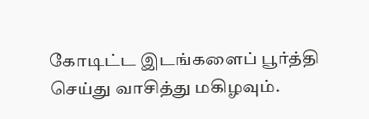கோடிட்ட இடங்களைப் பூர்த்தி செய்து வாசித்து மகிழவும்.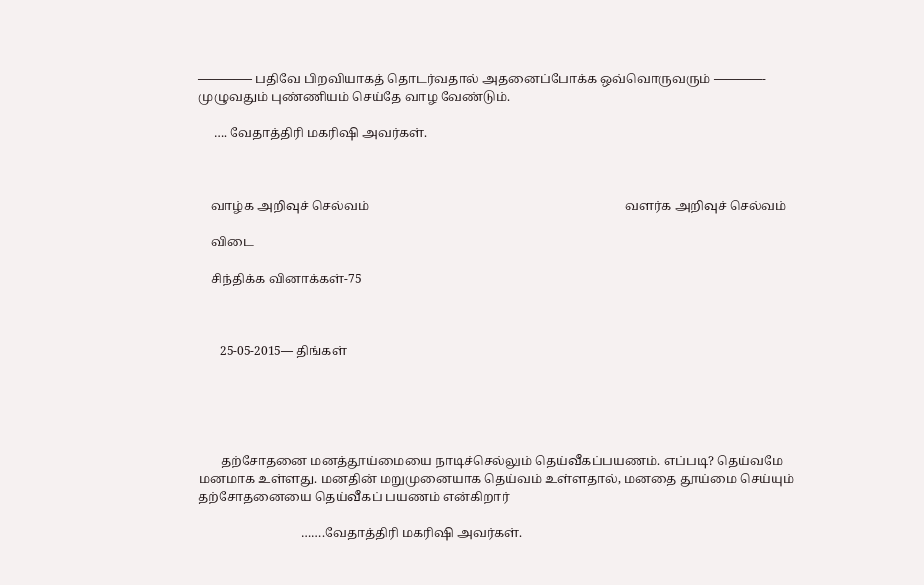————– பதிவே பிறவியாகத் தொடர்வதால் அதனைப்போக்க ஒவ்வொருவரும் ————- முழுவதும் புண்ணியம் செய்தே வாழ வேண்டும்.

     …. வேதாத்திரி மகரிஷி அவர்கள்.



    வாழ்க அறிவுச் செல்வம்                                                                                  வளர்க அறிவுச் செல்வம்

    விடை

    சிந்திக்க வினாக்கள்-75



       25-05-2015— திங்கள்





       தற்சோதனை மனத்தூய்மையை நாடிச்செல்லும் தெய்வீகப்பயணம். எப்படி? தெய்வமே மனமாக உள்ளது. மனதின் மறுமுனையாக தெய்வம் உள்ளதால், மனதை தூய்மை செய்யும் தற்சோதனையை தெய்வீகப் பயணம் என்கிறார்

                                 …….வேதாத்திரி மகரிஷி அவர்கள்.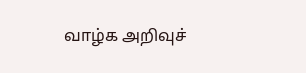வாழ்க அறிவுச்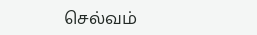செல்வம்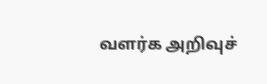வளர்க அறிவுச்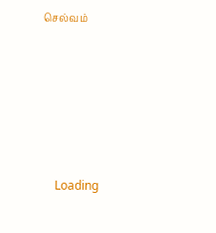செல்வம்







    Loading